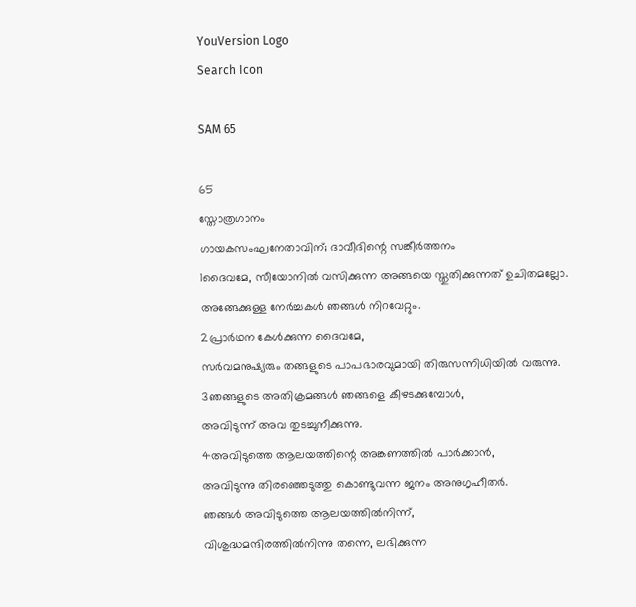YouVersion Logo
Search Icon

SAM 65

65
സ്തോത്രഗാനം
ഗായകസംഘനേതാവിന്; ദാവീദിന്റെ സങ്കീർത്തനം
1ദൈവമേ, സീയോനിൽ വസിക്കുന്ന അങ്ങയെ സ്തുതിക്കുന്നത് ഉചിതമല്ലോ.
അങ്ങേക്കുള്ള നേർച്ചകൾ ഞങ്ങൾ നിറവേറ്റും.
2പ്രാർഥന കേൾക്കുന്ന ദൈവമേ,
സർവമനുഷ്യരും തങ്ങളുടെ പാപഭാരവുമായി തിരുസന്നിധിയിൽ വരുന്നു.
3ഞങ്ങളുടെ അതിക്രമങ്ങൾ ഞങ്ങളെ കീഴടക്കുമ്പോൾ,
അവിടുന്ന് അവ തുടച്ചുനീക്കുന്നു.
4അവിടുത്തെ ആലയത്തിന്റെ അങ്കണത്തിൽ പാർക്കാൻ,
അവിടുന്നു തിരഞ്ഞെടുത്തു കൊണ്ടുവന്ന ജനം അനുഗൃഹീതർ.
ഞങ്ങൾ അവിടുത്തെ ആലയത്തിൽനിന്ന്,
വിശുദ്ധമന്ദിരത്തിൽനിന്നു തന്നെ, ലഭിക്കുന്ന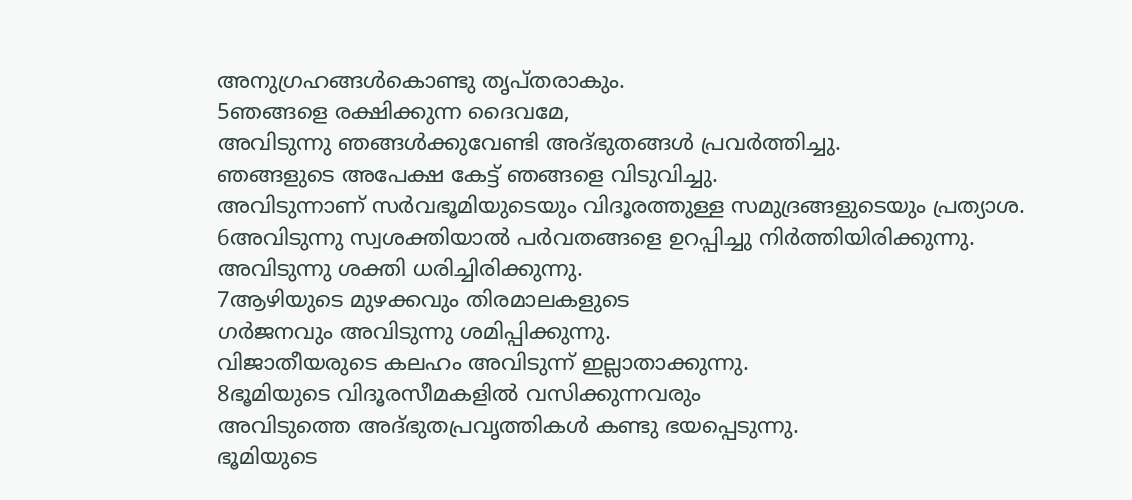അനുഗ്രഹങ്ങൾകൊണ്ടു തൃപ്തരാകും.
5ഞങ്ങളെ രക്ഷിക്കുന്ന ദൈവമേ,
അവിടുന്നു ഞങ്ങൾക്കുവേണ്ടി അദ്ഭുതങ്ങൾ പ്രവർത്തിച്ചു.
ഞങ്ങളുടെ അപേക്ഷ കേട്ട് ഞങ്ങളെ വിടുവിച്ചു.
അവിടുന്നാണ് സർവഭൂമിയുടെയും വിദൂരത്തുള്ള സമുദ്രങ്ങളുടെയും പ്രത്യാശ.
6അവിടുന്നു സ്വശക്തിയാൽ പർവതങ്ങളെ ഉറപ്പിച്ചു നിർത്തിയിരിക്കുന്നു.
അവിടുന്നു ശക്തി ധരിച്ചിരിക്കുന്നു.
7ആഴിയുടെ മുഴക്കവും തിരമാലകളുടെ
ഗർജനവും അവിടുന്നു ശമിപ്പിക്കുന്നു.
വിജാതീയരുടെ കലഹം അവിടുന്ന് ഇല്ലാതാക്കുന്നു.
8ഭൂമിയുടെ വിദൂരസീമകളിൽ വസിക്കുന്നവരും
അവിടുത്തെ അദ്ഭുതപ്രവൃത്തികൾ കണ്ടു ഭയപ്പെടുന്നു.
ഭൂമിയുടെ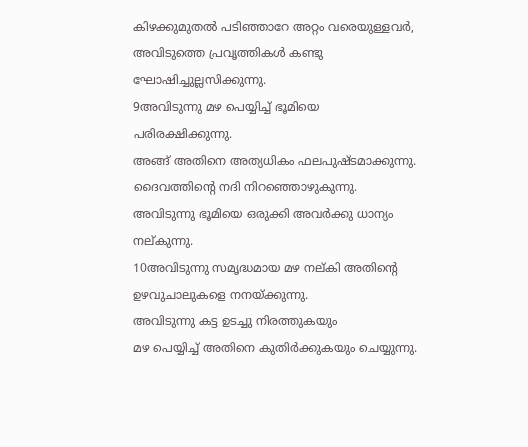കിഴക്കുമുതൽ പടിഞ്ഞാറേ അറ്റം വരെയുള്ളവർ,
അവിടുത്തെ പ്രവൃത്തികൾ കണ്ടു ഘോഷിച്ചുല്ലസിക്കുന്നു.
9അവിടുന്നു മഴ പെയ്യിച്ച് ഭൂമിയെ പരിരക്ഷിക്കുന്നു.
അങ്ങ് അതിനെ അത്യധികം ഫലപുഷ്ടമാക്കുന്നു.
ദൈവത്തിന്റെ നദി നിറഞ്ഞൊഴുകുന്നു.
അവിടുന്നു ഭൂമിയെ ഒരുക്കി അവർക്കു ധാന്യം നല്‌കുന്നു.
10അവിടുന്നു സമൃദ്ധമായ മഴ നല്‌കി അതിന്റെ ഉഴവുചാലുകളെ നനയ്‍ക്കുന്നു.
അവിടുന്നു കട്ട ഉടച്ചു നിരത്തുകയും
മഴ പെയ്യിച്ച് അതിനെ കുതിർക്കുകയും ചെയ്യുന്നു.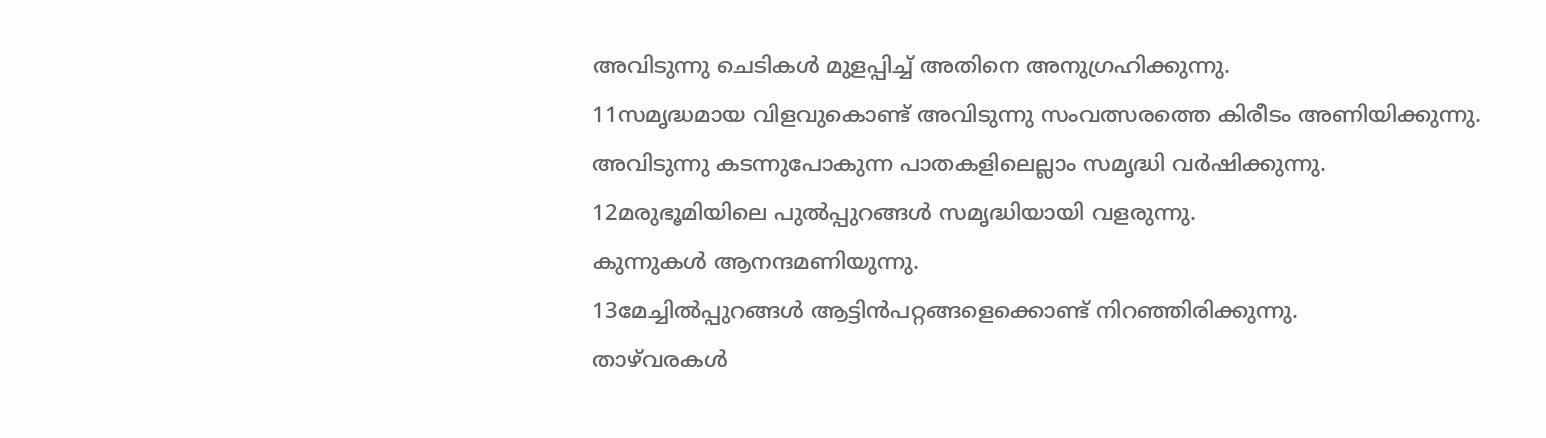അവിടുന്നു ചെടികൾ മുളപ്പിച്ച് അതിനെ അനുഗ്രഹിക്കുന്നു.
11സമൃദ്ധമായ വിളവുകൊണ്ട് അവിടുന്നു സംവത്സരത്തെ കിരീടം അണിയിക്കുന്നു.
അവിടുന്നു കടന്നുപോകുന്ന പാതകളിലെല്ലാം സമൃദ്ധി വർഷിക്കുന്നു.
12മരുഭൂമിയിലെ പുൽപ്പുറങ്ങൾ സമൃദ്ധിയായി വളരുന്നു.
കുന്നുകൾ ആനന്ദമണിയുന്നു.
13മേച്ചിൽപ്പുറങ്ങൾ ആട്ടിൻപറ്റങ്ങളെക്കൊണ്ട് നിറഞ്ഞിരിക്കുന്നു.
താഴ്‌വരകൾ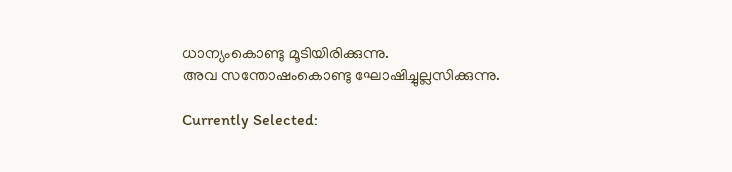ധാന്യംകൊണ്ടു മൂടിയിരിക്കുന്നു.
അവ സന്തോഷംകൊണ്ടു ഘോഷിച്ചുല്ലസിക്കുന്നു.

Currently Selected: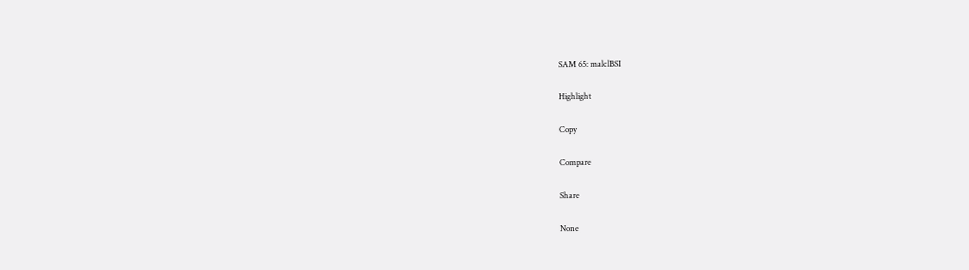SAM 65: malclBSI

Highlight

Copy

Compare

Share

None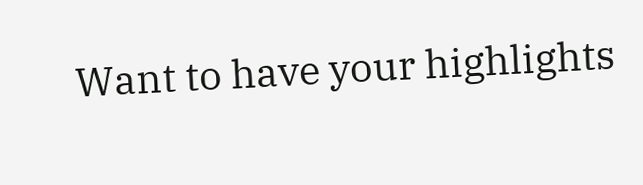Want to have your highlights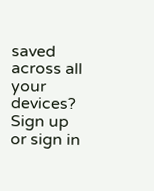saved across all your devices? Sign up or sign in